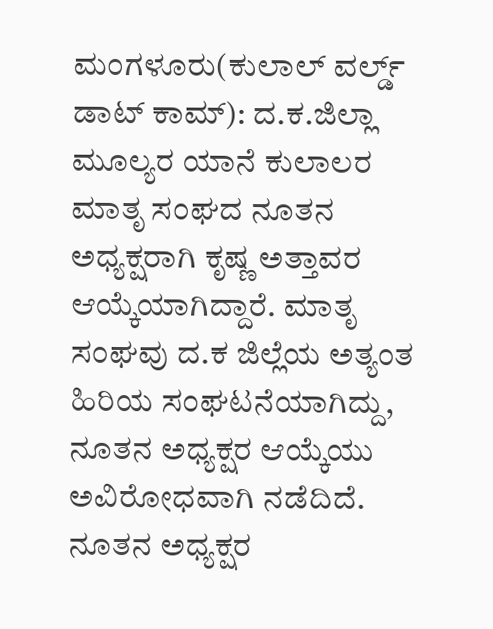ಮಂಗಳೂರು(ಕುಲಾಲ್ ವರ್ಲ್ಡ್ ಡಾಟ್ ಕಾಮ್): ದ.ಕ.ಜಿಲ್ಲಾ ಮೂಲ್ಯರ ಯಾನೆ ಕುಲಾಲರ ಮಾತೃ ಸಂಘದ ನೂತನ ಅಧ್ಯಕ್ಷರಾಗಿ ಕೃಷ್ಣ ಅತ್ತಾವರ ಆಯ್ಕೆಯಾಗಿದ್ದಾರೆ. ಮಾತೃ ಸಂಘವು ದ.ಕ ಜಿಲ್ಲೆಯ ಅತ್ಯಂತ ಹಿರಿಯ ಸಂಘಟನೆಯಾಗಿದ್ದು, ನೂತನ ಅಧ್ಯಕ್ಷರ ಆಯ್ಕೆಯು ಅವಿರೋಧವಾಗಿ ನಡೆದಿದೆ. ನೂತನ ಅಧ್ಯಕ್ಷರ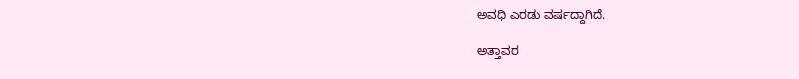ಅವಧಿ ಎರಡು ವರ್ಷದ್ದಾಗಿದೆ.

ಅತ್ತಾವರ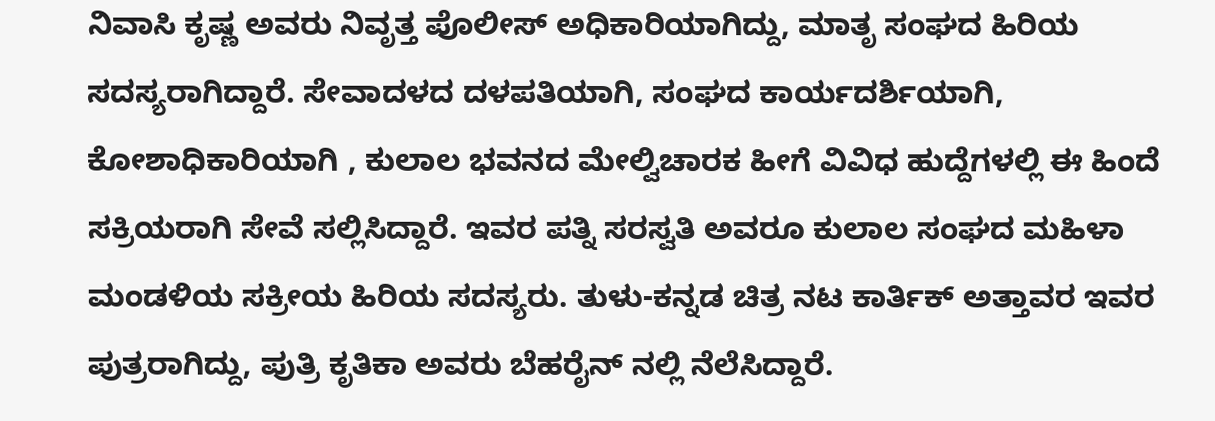ನಿವಾಸಿ ಕೃಷ್ಣ ಅವರು ನಿವೃತ್ತ ಪೊಲೀಸ್ ಅಧಿಕಾರಿಯಾಗಿದ್ದು, ಮಾತೃ ಸಂಘದ ಹಿರಿಯ ಸದಸ್ಯರಾಗಿದ್ದಾರೆ. ಸೇವಾದಳದ ದಳಪತಿಯಾಗಿ, ಸಂಘದ ಕಾರ್ಯದರ್ಶಿಯಾಗಿ, ಕೋಶಾಧಿಕಾರಿಯಾಗಿ , ಕುಲಾಲ ಭವನದ ಮೇಲ್ವಿಚಾರಕ ಹೀಗೆ ವಿವಿಧ ಹುದ್ದೆಗಳಲ್ಲಿ ಈ ಹಿಂದೆ ಸಕ್ರಿಯರಾಗಿ ಸೇವೆ ಸಲ್ಲಿಸಿದ್ದಾರೆ. ಇವರ ಪತ್ನಿ ಸರಸ್ವತಿ ಅವರೂ ಕುಲಾಲ ಸಂಘದ ಮಹಿಳಾ ಮಂಡಳಿಯ ಸಕ್ರೀಯ ಹಿರಿಯ ಸದಸ್ಯರು. ತುಳು-ಕನ್ನಡ ಚಿತ್ರ ನಟ ಕಾರ್ತಿಕ್ ಅತ್ತಾವರ ಇವರ ಪುತ್ರರಾಗಿದ್ದು, ಪುತ್ರಿ ಕೃತಿಕಾ ಅವರು ಬೆಹರೈನ್ ನಲ್ಲಿ ನೆಲೆಸಿದ್ದಾರೆ.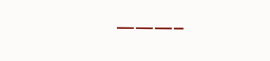———–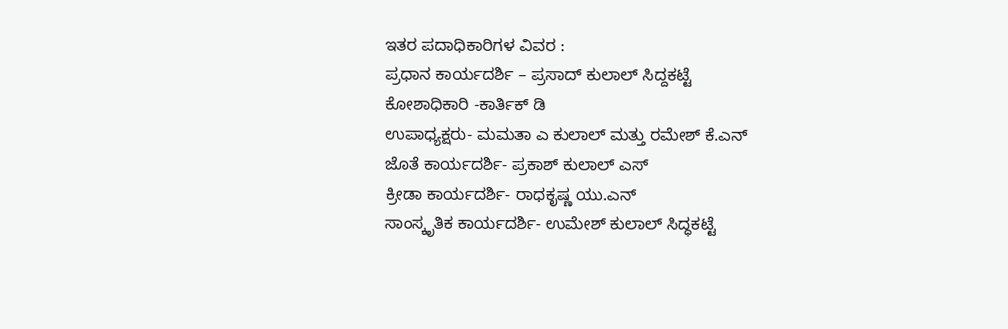ಇತರ ಪದಾಧಿಕಾರಿಗಳ ವಿವರ :
ಪ್ರಧಾನ ಕಾರ್ಯದರ್ಶಿ – ಪ್ರಸಾದ್ ಕುಲಾಲ್ ಸಿದ್ದಕಟ್ಟೆ
ಕೋಶಾಧಿಕಾರಿ -ಕಾರ್ತಿಕ್ ಡಿ
ಉಪಾಧ್ಯಕ್ಷರು- ಮಮತಾ ಎ ಕುಲಾಲ್ ಮತ್ತು ರಮೇಶ್ ಕೆ.ಎನ್
ಜೊತೆ ಕಾರ್ಯದರ್ಶಿ- ಪ್ರಕಾಶ್ ಕುಲಾಲ್ ಎಸ್
ಕ್ರೀಡಾ ಕಾರ್ಯದರ್ಶಿ- ರಾಧಕೃಷ್ಣ ಯು.ಎನ್
ಸಾಂಸ್ಕೃತಿಕ ಕಾರ್ಯದರ್ಶಿ- ಉಮೇಶ್ ಕುಲಾಲ್ ಸಿದ್ಧಕಟ್ಟೆ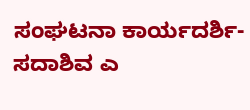ಸಂಘಟನಾ ಕಾರ್ಯದರ್ಶಿ- ಸದಾಶಿವ ಎ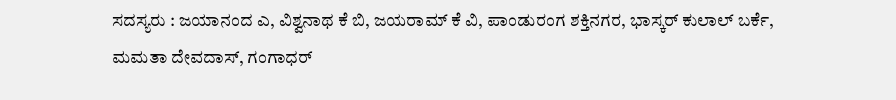ಸದಸ್ಯರು : ಜಯಾನಂದ ಎ, ವಿಶ್ವನಾಥ ಕೆ ಬಿ, ಜಯರಾಮ್ ಕೆ ವಿ, ಪಾಂಡುರಂಗ ಶಕ್ತಿನಗರ, ಭಾಸ್ಕರ್ ಕುಲಾಲ್ ಬರ್ಕೆ, ಮಮತಾ ದೇವದಾಸ್, ಗಂಗಾಧರ್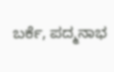ಬರ್ಕೆ, ಪದ್ಮನಾಭ